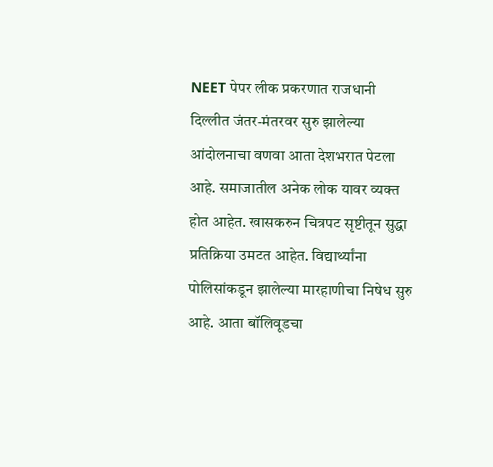NEET पेपर लीक प्रकरणात राजधानी दिल्लीत जंतर-मंतरवर सुरु झालेल्या आंदोलनाचा वणवा आता देशभरात पेटला आहे. समाजातील अनेक लोक यावर व्यक्त होत आहेत. खासकरुन चित्रपट सृष्टीतून सुद्धा प्रतिक्रिया उमटत आहेत. विद्यार्थ्यांना पोलिसांकडून झालेल्या मारहाणीचा निषेध सुरु आहे. आता बॉलिवूडचा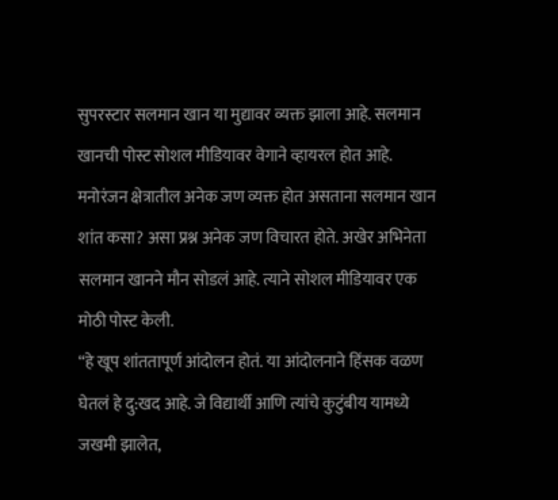सुपरस्टार सलमान खान या मुद्यावर व्यक्त झाला आहे. सलमान खानची पोस्ट सोशल मीडियावर वेगाने व्हायरल होत आहे. मनोरंजन क्षेत्रातील अनेक जण व्यक्त होत असताना सलमान खान शांत कसा? असा प्रश्न अनेक जण विचारत होते. अखेर अभिनेता सलमान खानने मौन सोडलं आहे. त्याने सोशल मीडियावर एक मोठी पोस्ट केली.
“हे खूप शांततापूर्ण आंदोलन होतं. या आंदोलनाने हिंसक वळण घेतलं हे दु:खद आहे. जे विद्यार्थी आणि त्यांचे कुटुंबीय यामध्ये जखमी झालेत,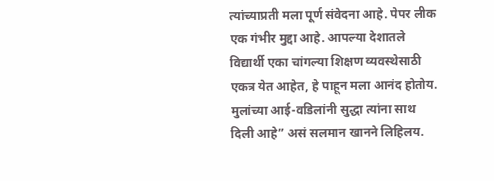त्यांच्याप्रती मला पूर्ण संवेदना आहे. पेपर लीक एक गंभीर मुद्दा आहे. आपल्या देशातले विद्यार्थी एका चांगल्या शिक्षण व्यवस्थेसाठी एकत्र येत आहेत, हे पाहून मला आनंद होतोय. मुलांच्या आई-वडिलांनी सुद्धा त्यांना साथ दिली आहे” असं सलमान खानने लिहिलय.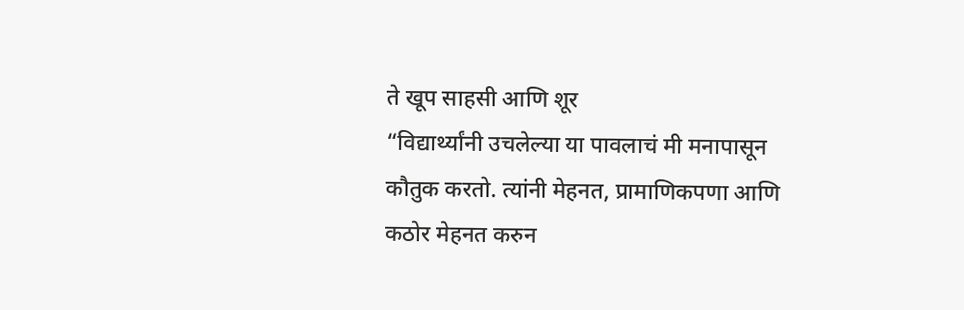ते खूप साहसी आणि शूर
“विद्यार्थ्यांनी उचलेल्या या पावलाचं मी मनापासून कौतुक करतो. त्यांनी मेहनत, प्रामाणिकपणा आणि कठोर मेहनत करुन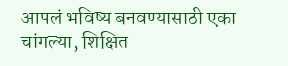आपलं भविष्य बनवण्यासाठी एका चांगल्या, शिक्षित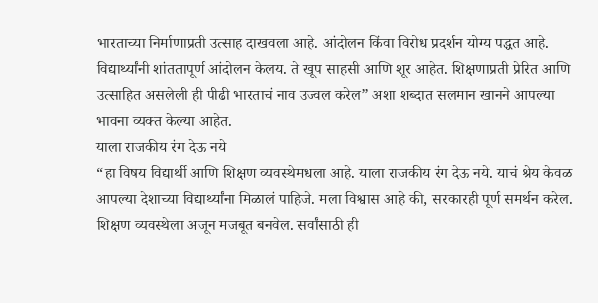भारताच्या निर्माणाप्रती उत्साह दाखवला आहे. आंदोलन किंवा विरोध प्रदर्शन योग्य पद्धत आहे. विद्यार्थ्यांनी शांततापूर्ण आंदोलन केलय. ते खूप साहसी आणि शूर आहेत. शिक्षणाप्रती प्रेरित आणि उत्साहित असलेली ही पीढी भारताचं नाव उज्वल करेल” अशा शब्दात सलमान खानने आपल्या भावना व्यक्त केल्या आहेत.
याला राजकीय रंग देऊ नये
“हा विषय विद्यार्थी आणि शिक्षण व्यवस्थेमधला आहे. याला राजकीय रंग देऊ नये. याचं श्रेय केवळ आपल्या देशाच्या विद्यार्थ्यांना मिळालं पाहिजे. मला विश्वास आहे की, सरकारही पूर्ण समर्थन करेल. शिक्षण व्यवस्थेला अजून मजबूत बनवेल. सर्वांसाठी ही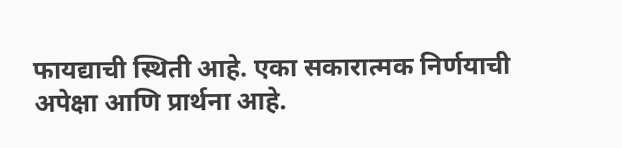फायद्याची स्थिती आहे. एका सकारात्मक निर्णयाची अपेक्षा आणि प्रार्थना आहे.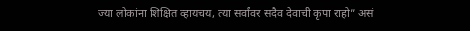ज्या लोकांना शिक्षित व्हायचय, त्या सर्वांवर सदैव देवाची कृपा राहो” असं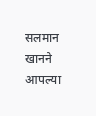सलमान खानने आपल्या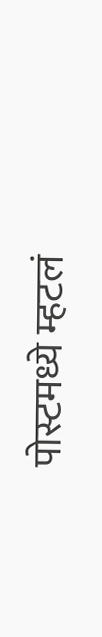पोस्टमध्ये म्हटलं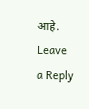आहे.
Leave a Reply